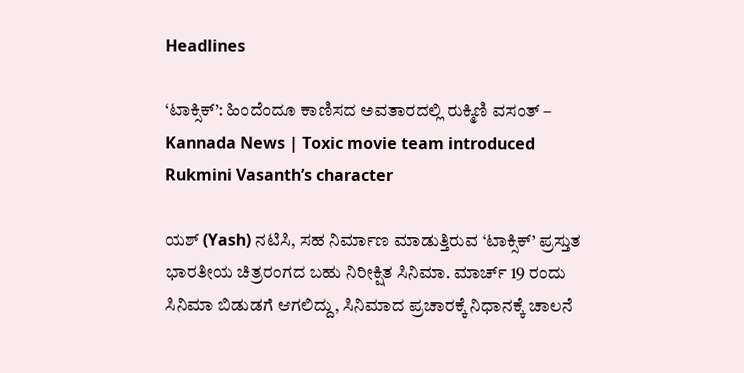Headlines

‘ಟಾಕ್ಸಿಕ್’: ಹಿಂದೆಂದೂ ಕಾಣಿಸದ ಅವತಾರದಲ್ಲಿ ರುಕ್ಮಿಣಿ ವಸಂತ್ – Kannada News | Toxic movie team introduced Rukmini Vasanth’s character

ಯಶ್ (Yash) ನಟಿಸಿ, ಸಹ ನಿರ್ಮಾಣ ಮಾಡುತ್ತಿರುವ ‘ಟಾಕ್ಸಿಕ್’ ಪ್ರಸ್ತುತ ಭಾರತೀಯ ಚಿತ್ರರಂಗದ ಬಹು ನಿರೀಕ್ಷಿತ ಸಿನಿಮಾ. ಮಾರ್ಚ್ 19 ರಂದು ಸಿನಿಮಾ ಬಿಡುಡಗೆ ಆಗಲಿದ್ದು, ಸಿನಿಮಾದ ಪ್ರಚಾರಕ್ಕೆ ನಿಧಾನಕ್ಕೆ ಚಾಲನೆ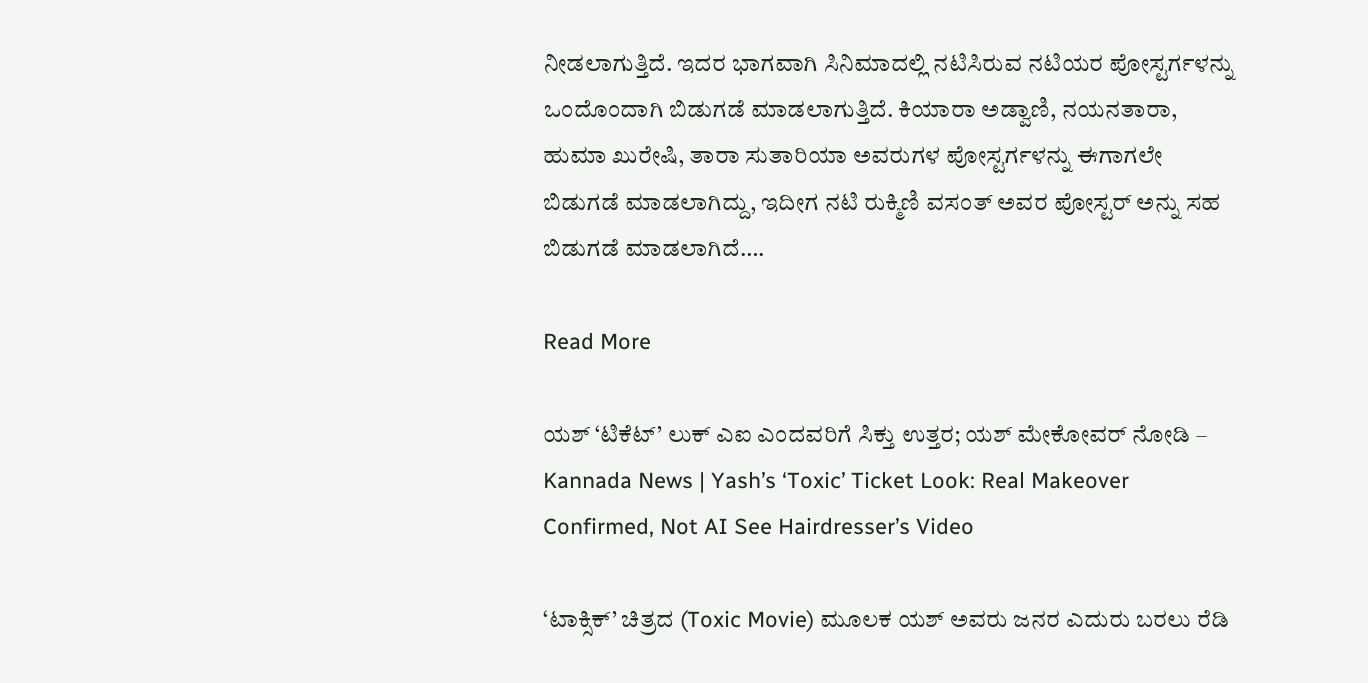ನೀಡಲಾಗುತ್ತಿದೆ. ಇದರ ಭಾಗವಾಗಿ ಸಿನಿಮಾದಲ್ಲಿ ನಟಿಸಿರುವ ನಟಿಯರ ಪೋಸ್ಟರ್ಗಳನ್ನು ಒಂದೊಂದಾಗಿ ಬಿಡುಗಡೆ ಮಾಡಲಾಗುತ್ತಿದೆ. ಕಿಯಾರಾ ಅಡ್ವಾಣಿ, ನಯನತಾರಾ, ಹುಮಾ ಖುರೇಷಿ, ತಾರಾ ಸುತಾರಿಯಾ ಅವರುಗಳ ಪೋಸ್ಟರ್ಗಳನ್ನು ಈಗಾಗಲೇ ಬಿಡುಗಡೆ ಮಾಡಲಾಗಿದ್ದು, ಇದೀಗ ನಟಿ ರುಕ್ಮಿಣಿ ವಸಂತ್ ಅವರ ಪೋಸ್ಟರ್ ಅನ್ನು ಸಹ ಬಿಡುಗಡೆ ಮಾಡಲಾಗಿದೆ….

Read More

ಯಶ್ ‘ಟಿಕೆಟ್’ ಲುಕ್ ಎಐ ಎಂದವರಿಗೆ ಸಿಕ್ತು ಉತ್ತರ; ಯಶ್ ಮೇಕೋವರ್ ನೋಡಿ – Kannada News | Yash’s ‘Toxic’ Ticket Look: Real Makeover Confirmed, Not AI See Hairdresser’s Video

‘ಟಾಕ್ಸಿಕ್’ ಚಿತ್ರದ (Toxic Movie) ಮೂಲಕ ಯಶ್ ಅವರು ಜನರ ಎದುರು ಬರಲು ರೆಡಿ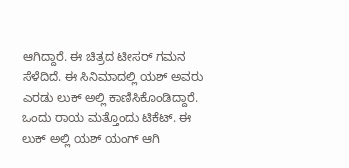ಆಗಿದ್ದಾರೆ. ಈ ಚಿತ್ರದ ಟೀಸರ್ ಗಮನ ಸೆಳೆದಿದೆ. ಈ ಸಿನಿಮಾದಲ್ಲಿ ಯಶ್ ಅವರು ಎರಡು ಲುಕ್ ಅಲ್ಲಿ ಕಾಣಿಸಿಕೊಂಡಿದ್ದಾರೆ. ಒಂದು ರಾಯ ಮತ್ತೊಂದು ಟಿಕೆಟ್. ಈ ಲುಕ್ ಅಲ್ಲಿ ಯಶ್ ಯಂಗ್ ಆಗಿ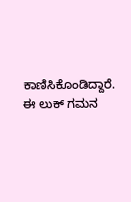ಕಾಣಿಸಿಕೊಂಡಿದ್ದಾರೆ. ಈ ಲುಕ್ ಗಮನ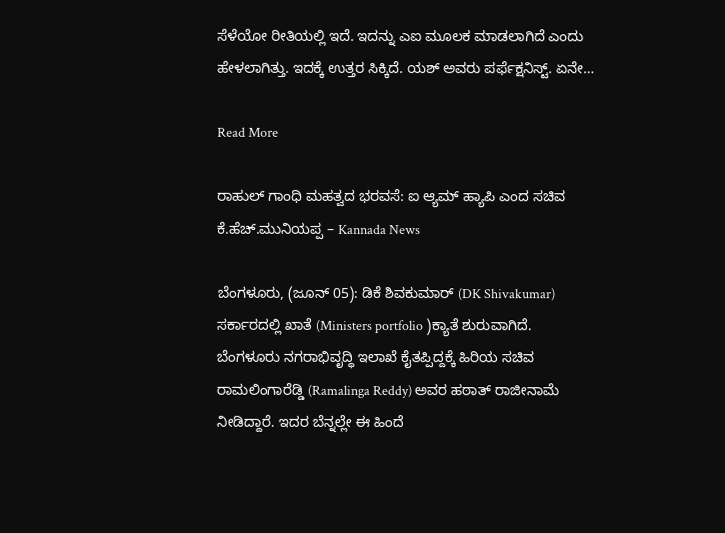ಸೆಳೆಯೋ ರೀತಿಯಲ್ಲಿ ಇದೆ. ಇದನ್ನು ಎಐ ಮೂಲಕ ಮಾಡಲಾಗಿದೆ ಎಂದು ಹೇಳಲಾಗಿತ್ತು. ಇದಕ್ಕೆ ಉತ್ತರ ಸಿಕ್ಕಿದೆ. ಯಶ್ ಅವರು ಪರ್ಫೆಕ್ಷನಿಸ್ಟ್. ಏನೇ…

Read More

ರಾಹುಲ್ ಗಾಂಧಿ ಮಹತ್ವದ ಭರವಸೆ: ಐ ಆ್ಯಮ್ ಹ್ಯಾಪಿ ಎಂದ ಸಚಿವ ಕೆ.ಹೆಚ್.ಮುನಿಯಪ್ಪ – Kannada News

ಬೆಂಗಳೂರು, (ಜೂನ್ 05): ಡಿಕೆ ಶಿವಕುಮಾರ್ (DK Shivakumar) ಸರ್ಕಾರದಲ್ಲಿ ಖಾತೆ (Ministers portfolio )ಕ್ಯಾತೆ ಶುರುವಾಗಿದೆ. ಬೆಂಗಳೂರು ನಗರಾಭಿವೃದ್ಧಿ ಇಲಾಖೆ ಕೈತಪ್ಪಿದ್ದಕ್ಕೆ ಹಿರಿಯ ಸಚಿವ ರಾಮಲಿಂಗಾರೆಡ್ಡಿ (Ramalinga Reddy) ಅವರ ಹಠಾತ್ ರಾಜೀನಾಮೆ ನೀಡಿದ್ದಾರೆ. ಇದರ ಬೆನ್ನಲ್ಲೇ ಈ ಹಿಂದೆ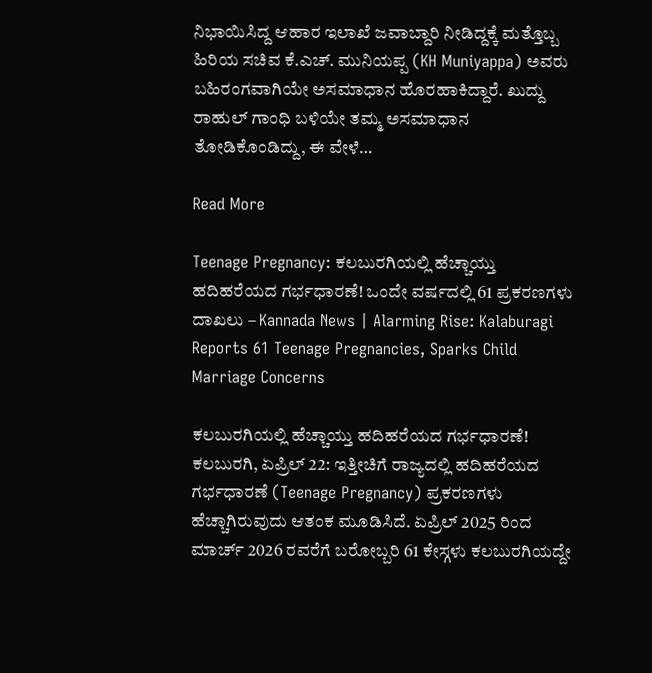ನಿಭಾಯಿಸಿದ್ದ ಆಹಾರ ಇಲಾಖೆ ಜವಾಬ್ದಾರಿ ನೀಡಿದ್ದಕ್ಕೆ ಮತ್ತೊಬ್ಬ ಹಿರಿಯ ಸಚಿವ ಕೆ.ಎಚ್. ಮುನಿಯಪ್ಪ (KH Muniyappa) ಅವರು ಬಹಿರಂಗವಾಗಿಯೇ ಅಸಮಾಧಾನ ಹೊರಹಾಕಿದ್ದಾರೆ. ಖುದ್ದು ರಾಹುಲ್ ಗಾಂಧಿ ಬಳಿಯೇ ತಮ್ಮ ಅಸಮಾಧಾನ ತೋಡಿಕೊಂಡಿದ್ದು, ಈ ವೇಳೆ…

Read More

Teenage Pregnancy: ಕಲಬುರಗಿಯಲ್ಲಿ ಹೆಚ್ಚಾಯ್ತು ಹದಿಹರೆಯದ ಗರ್ಭಧಾರಣೆ! ಒಂದೇ ವರ್ಷದಲ್ಲಿ 61 ಪ್ರಕರಣಗಳು ದಾಖಲು – Kannada News | Alarming Rise: Kalaburagi Reports 61 Teenage Pregnancies, Sparks Child Marriage Concerns

ಕಲಬುರಗಿಯಲ್ಲಿ ಹೆಚ್ಚಾಯ್ತು ಹದಿಹರೆಯದ ಗರ್ಭಧಾರಣೆ! ಕಲಬುರಗಿ, ಏಪ್ರಿಲ್ 22: ಇತ್ತೀಚಿಗೆ ರಾಜ್ಯದಲ್ಲಿ ಹದಿಹರೆಯದ ಗರ್ಭಧಾರಣೆ (Teenage Pregnancy) ಪ್ರಕರಣಗಳು ಹೆಚ್ಚಾಗಿರುವುದು ಆತಂಕ ಮೂಡಿಸಿದೆ. ಏಪ್ರಿಲ್ 2025 ರಿಂದ ಮಾರ್ಚ್ 2026 ರವರೆಗೆ ಬರೋಬ್ಬರಿ 61 ಕೇಸ್ಗಳು ಕಲಬುರಗಿಯದ್ದೇ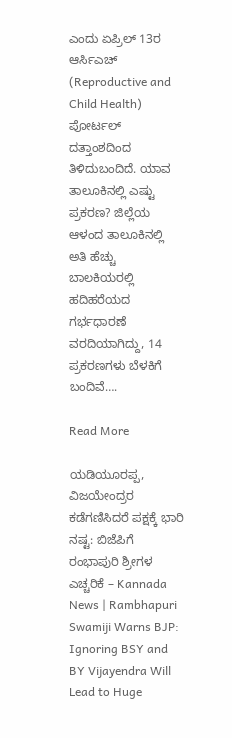ಎಂದು ಏಪ್ರಿಲ್ 13ರ ಆರ್ಸಿಎಚ್ (Reproductive and Child Health) ಪೋರ್ಟಲ್ ದತ್ತಾಂಶದಿಂದ ತಿಳಿದುಬಂದಿದೆ. ಯಾವ ತಾಲೂಕಿನಲ್ಲಿ ಎಷ್ಟು ಪ್ರಕರಣ? ಜಿಲ್ಲೆಯ ಆಳಂದ ತಾಲೂಕಿನಲ್ಲಿ ಅತಿ ಹೆಚ್ಚು ಬಾಲಕಿಯರಲ್ಲಿ ಹದಿಹರೆಯದ ಗರ್ಭಧಾರಣೆ ವರದಿಯಾಗಿದ್ದು, 14 ಪ್ರಕರಣಗಳು ಬೆಳಕಿಗೆ ಬಂದಿವೆ….

Read More

ಯಡಿಯೂರಪ್ಪ, ವಿಜಯೇಂದ್ರರ ಕಡೆಗಣಿಸಿದರೆ ಪಕ್ಷಕ್ಕೆ ಭಾರಿ ನಷ್ಟ: ಬಿಜೆಪಿಗೆ ರಂಭಾಪುರಿ ಶ್ರೀಗಳ ಎಚ್ಚರಿಕೆ – Kannada News | Rambhapuri Swamiji Warns BJP: Ignoring BSY and BY Vijayendra Will Lead to Huge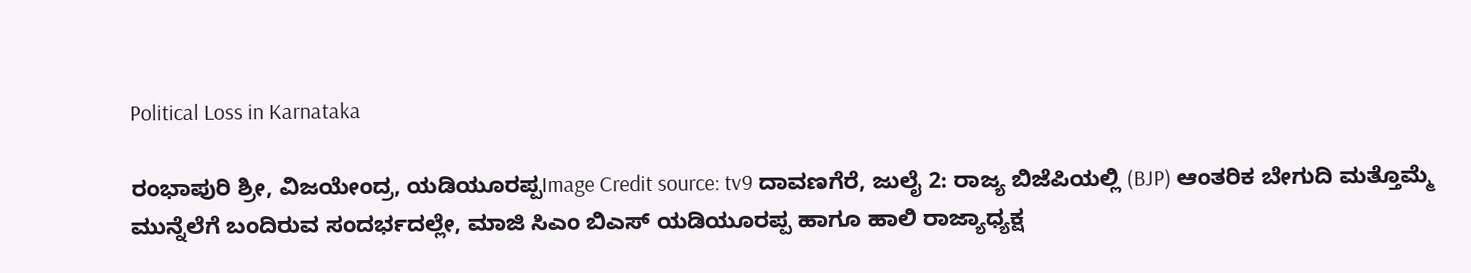Political Loss in Karnataka

ರಂಭಾಪುರಿ ಶ್ರೀ, ವಿಜಯೇಂದ್ರ, ಯಡಿಯೂರಪ್ಪImage Credit source: tv9 ದಾವಣಗೆರೆ, ಜುಲೈ 2: ರಾಜ್ಯ ಬಿಜೆಪಿಯಲ್ಲಿ (BJP) ಆಂತರಿಕ ಬೇಗುದಿ ಮತ್ತೊಮ್ಮೆ ಮುನ್ನೆಲೆಗೆ ಬಂದಿರುವ ಸಂದರ್ಭದಲ್ಲೇ, ಮಾಜಿ ಸಿಎಂ ಬಿಎಸ್ ಯಡಿಯೂರಪ್ಪ ಹಾಗೂ ಹಾಲಿ ರಾಜ್ಯಾಧ್ಯಕ್ಷ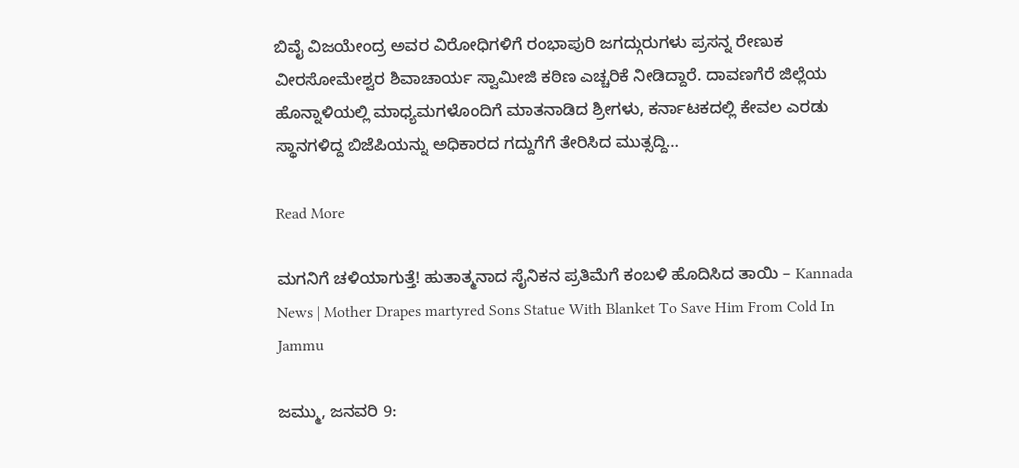ಬಿವೈ ವಿಜಯೇಂದ್ರ ಅವರ ವಿರೋಧಿಗಳಿಗೆ ರಂಭಾಪುರಿ ಜಗದ್ಗುರುಗಳು ಪ್ರಸನ್ನ ರೇಣುಕ ವೀರಸೋಮೇಶ್ವರ ಶಿವಾಚಾರ್ಯ ಸ್ವಾಮೀಜಿ ಕಠಿಣ ಎಚ್ಚರಿಕೆ ನೀಡಿದ್ದಾರೆ. ದಾವಣಗೆರೆ ಜಿಲ್ಲೆಯ ಹೊನ್ನಾಳಿಯಲ್ಲಿ ಮಾಧ್ಯಮಗಳೊಂದಿಗೆ ಮಾತನಾಡಿದ ಶ್ರೀಗಳು, ಕರ್ನಾಟಕದಲ್ಲಿ ಕೇವಲ ಎರಡು ಸ್ಥಾನಗಳಿದ್ದ ಬಿಜೆಪಿಯನ್ನು ಅಧಿಕಾರದ ಗದ್ದುಗೆಗೆ ತೇರಿಸಿದ ಮುತ್ಸದ್ದಿ…

Read More

ಮಗನಿಗೆ ಚಳಿಯಾಗುತ್ತೆ! ಹುತಾತ್ಮನಾದ ಸೈನಿಕನ ಪ್ರತಿಮೆಗೆ ಕಂಬಳಿ ಹೊದಿಸಿದ ತಾಯಿ – Kannada News | Mother Drapes martyred Sons Statue With Blanket To Save Him From Cold In Jammu

ಜಮ್ಮು, ಜನವರಿ 9: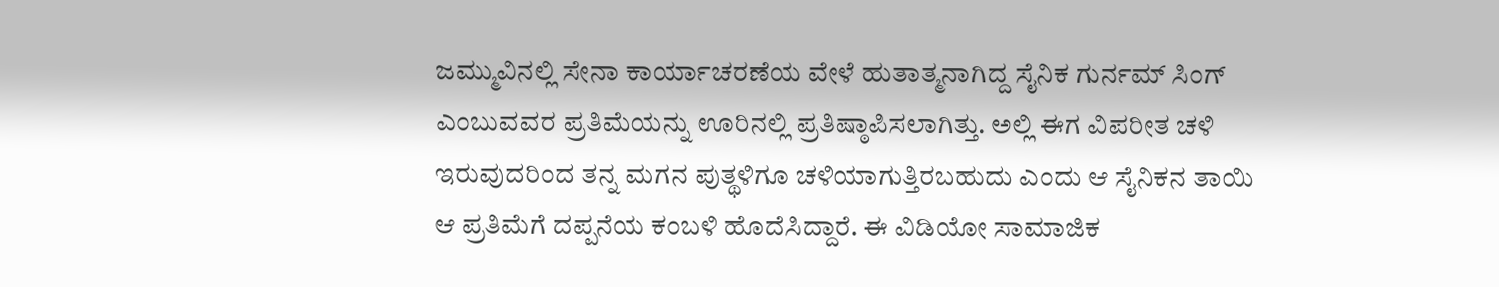ಜಮ್ಮುವಿನಲ್ಲಿ ಸೇನಾ ಕಾರ್ಯಾಚರಣೆಯ ವೇಳೆ ಹುತಾತ್ಮನಾಗಿದ್ದ ಸೈನಿಕ ಗುರ್ನಮ್ ಸಿಂಗ್ ಎಂಬುವವರ ಪ್ರತಿಮೆಯನ್ನು ಊರಿನಲ್ಲಿ ಪ್ರತಿಷ್ಠಾಪಿಸಲಾಗಿತ್ತು. ಅಲ್ಲಿ ಈಗ ವಿಪರೀತ ಚಳಿ ಇರುವುದರಿಂದ ತನ್ನ ಮಗನ ಪುತ್ಥಳಿಗೂ ಚಳಿಯಾಗುತ್ತಿರಬಹುದು ಎಂದು ಆ ಸೈನಿಕನ ತಾಯಿ ಆ ಪ್ರತಿಮೆಗೆ ದಪ್ಪನೆಯ ಕಂಬಳಿ ಹೊದೆಸಿದ್ದಾರೆ. ಈ ವಿಡಿಯೋ ಸಾಮಾಜಿಕ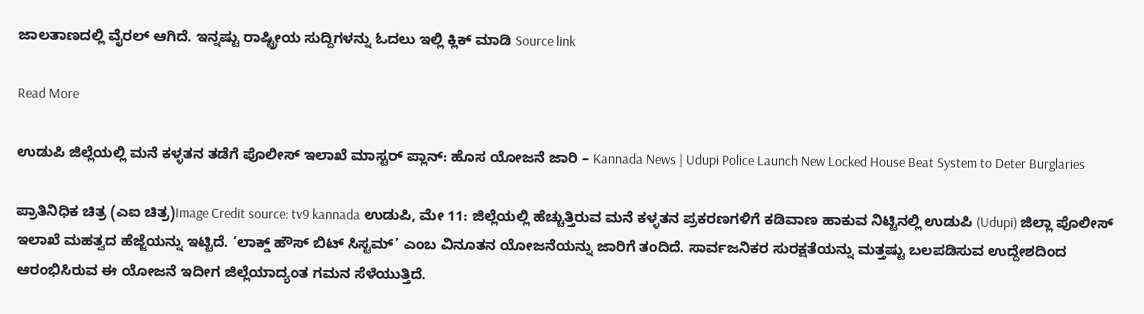ಜಾಲತಾಣದಲ್ಲಿ ವೈರಲ್ ಆಗಿದೆ. ಇನ್ನಷ್ಟು ರಾಷ್ಟ್ರೀಯ ಸುದ್ದಿಗಳನ್ನು ಓದಲು ಇಲ್ಲಿ ಕ್ಲಿಕ್ ಮಾಡಿ Source link

Read More

ಉಡುಪಿ ಜಿಲ್ಲೆಯಲ್ಲಿ ಮನೆ ಕಳ್ಳತನ ತಡೆಗೆ ಪೊಲೀಸ್ ಇಲಾಖೆ ಮಾಸ್ಟರ್ ಪ್ಲಾನ್: ಹೊಸ ಯೋಜನೆ ಜಾರಿ – Kannada News | Udupi Police Launch New Locked House Beat System to Deter Burglaries

ಪ್ರಾತಿನಿಧಿಕ ಚಿತ್ರ (ಎಐ ಚಿತ್ರ)Image Credit source: tv9 kannada ಉಡುಪಿ, ಮೇ 11: ಜಿಲ್ಲೆಯಲ್ಲಿ ಹೆಚ್ಚುತ್ತಿರುವ ಮನೆ ಕಳ್ಳತನ ಪ್ರಕರಣಗಳಿಗೆ ಕಡಿವಾಣ ಹಾಕುವ ನಿಟ್ಟಿನಲ್ಲಿ ಉಡುಪಿ (Udupi) ಜಿಲ್ಲಾ ಪೊಲೀಸ್ ಇಲಾಖೆ ಮಹತ್ವದ ಹೆಜ್ಜೆಯನ್ನು ಇಟ್ಟಿದೆ. ‘ಲಾಕ್ಡ್ ಹೌಸ್ ಬಿಟ್ ಸಿಸ್ಟಮ್’ ಎಂಬ ವಿನೂತನ ಯೋಜನೆಯನ್ನು ಜಾರಿಗೆ ತಂದಿದೆ. ಸಾರ್ವಜನಿಕರ ಸುರಕ್ಷತೆಯನ್ನು ಮತ್ತಷ್ಟು ಬಲಪಡಿಸುವ ಉದ್ದೇಶದಿಂದ ಆರಂಭಿಸಿರುವ ಈ ಯೋಜನೆ ಇದೀಗ ಜಿಲ್ಲೆಯಾದ್ಯಂತ ಗಮನ ಸೆಳೆಯುತ್ತಿದೆ.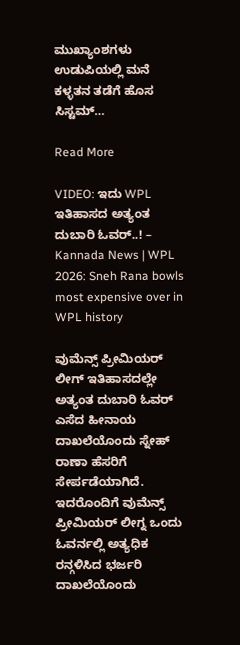ಮುಖ್ಯಾಂಶಗಳು ಉಡುಪಿಯಲ್ಲಿ ಮನೆ ಕಳ್ಳತನ ತಡೆಗೆ ಹೊಸ ಸಿಸ್ಟಮ್…

Read More

VIDEO: ಇದು WPL ಇತಿಹಾಸದ ಅತ್ಯಂತ ದುಬಾರಿ ಓವರ್..! – Kannada News | WPL 2026: Sneh Rana bowls most expensive over in WPL history

ವುಮೆನ್ಸ್ ಪ್ರೀಮಿಯರ್ ಲೀಗ್ ಇತಿಹಾಸದಲ್ಲೇ ಅತ್ಯಂತ ದುಬಾರಿ ಓವರ್ ಎಸೆದ ಹೀನಾಯ ದಾಖಲೆಯೊಂದು ಸ್ನೇಹ್ ರಾಣಾ ಹೆಸರಿಗೆ ಸೇರ್ಪಡೆಯಾಗಿದೆ. ಇದರೊಂದಿಗೆ ವುಮೆನ್ಸ್ ಪ್ರೀಮಿಯರ್ ಲೀಗ್ನ ಒಂದು ಓವರ್ನಲ್ಲಿ ಅತ್ಯಧಿಕ ರನ್ಗಳಿಸಿದ ಭರ್ಜರಿ ದಾಖಲೆಯೊಂದು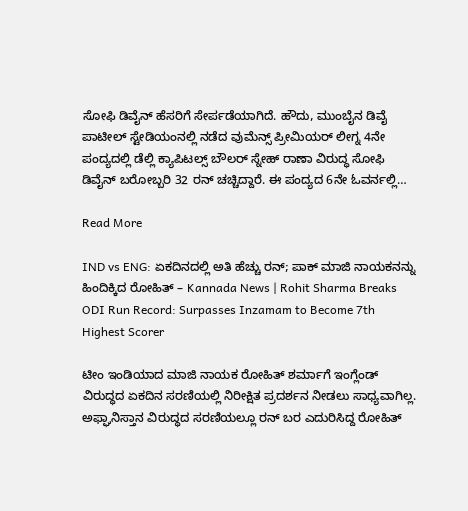ಸೋಫಿ ಡಿವೈನ್ ಹೆಸರಿಗೆ ಸೇರ್ಪಡೆಯಾಗಿದೆ. ಹೌದು, ಮುಂಬೈನ ಡಿವೈ ಪಾಟೀಲ್ ಸ್ಟೇಡಿಯಂನಲ್ಲಿ ನಡೆದ ವುಮೆನ್ಸ್ ಪ್ರೀಮಿಯರ್ ಲೀಗ್ನ 4ನೇ ಪಂದ್ಯದಲ್ಲಿ ಡೆಲ್ಲಿ ಕ್ಯಾಪಿಟಲ್ಸ್ ಬೌಲರ್ ಸ್ನೇಹ್ ರಾಣಾ ವಿರುದ್ಧ ಸೋಫಿ ಡಿವೈನ್ ಬರೋಬ್ಬರಿ 32 ರನ್ ಚಚ್ಚಿದ್ದಾರೆ. ಈ ಪಂದ್ಯದ 6ನೇ ಓವರ್ನಲ್ಲಿ…

Read More

IND vs ENG: ಏಕದಿನದಲ್ಲಿ ಅತಿ ಹೆಚ್ಚು ರನ್; ಪಾಕ್ ಮಾಜಿ ನಾಯಕನನ್ನು ಹಿಂದಿಕ್ಕಿದ ರೋಹಿತ್ – Kannada News | Rohit Sharma Breaks ODI Run Record: Surpasses Inzamam to Become 7th Highest Scorer

ಟೀಂ ಇಂಡಿಯಾದ ಮಾಜಿ ನಾಯಕ ರೋಹಿತ್ ಶರ್ಮಾಗೆ ಇಂಗ್ಲೆಂಡ್‌ ವಿರುದ್ಧದ ಏಕದಿನ ಸರಣಿಯಲ್ಲಿ ನಿರೀಕ್ಷಿತ ಪ್ರದರ್ಶನ ನೀಡಲು ಸಾಧ್ಯವಾಗಿಲ್ಲ. ಅಫ್ಘಾನಿಸ್ತಾನ ವಿರುದ್ಧದ ಸರಣಿಯಲ್ಲೂ ರನ್ ಬರ ಎದುರಿಸಿದ್ದ ರೋಹಿತ್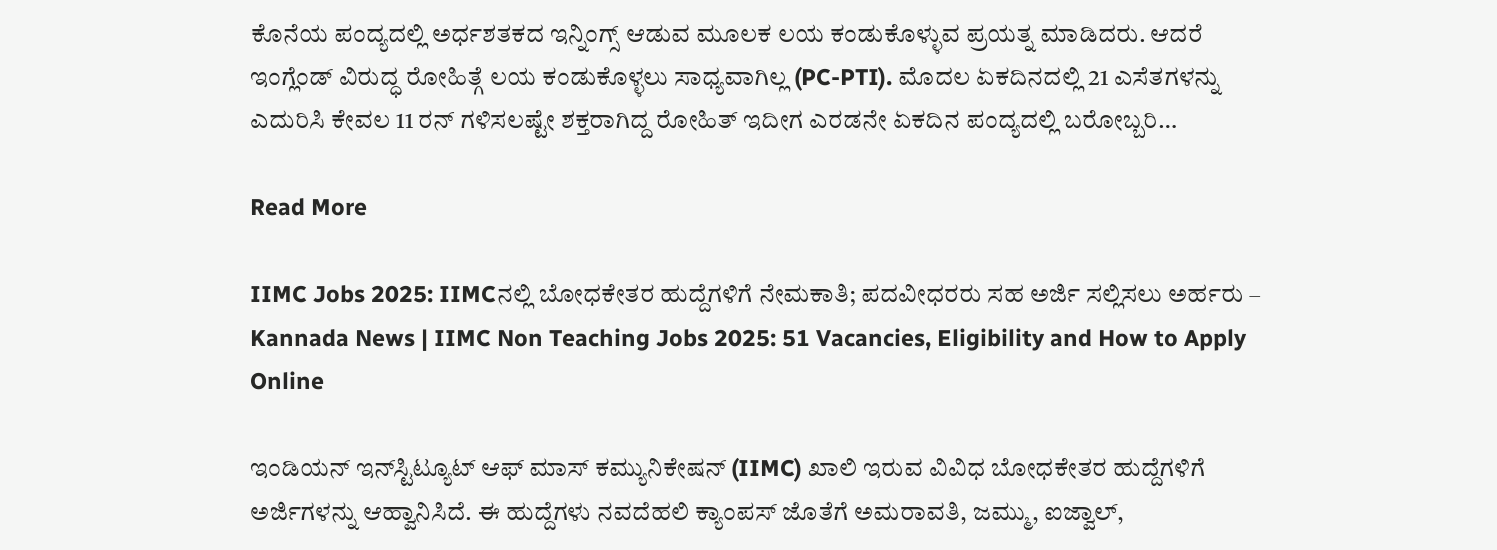ಕೊನೆಯ ಪಂದ್ಯದಲ್ಲಿ ಅರ್ಧಶತಕದ ಇನ್ನಿಂಗ್ಸ್ ಆಡುವ ಮೂಲಕ ಲಯ ಕಂಡುಕೊಳ್ಳುವ ಪ್ರಯತ್ನ ಮಾಡಿದರು. ಆದರೆ ಇಂಗ್ಲೆಂಡ್‌ ವಿರುದ್ಧ ರೋಹಿತ್ಗೆ ಲಯ ಕಂಡುಕೊಳ್ಳಲು ಸಾಧ್ಯವಾಗಿಲ್ಲ (PC-PTI). ಮೊದಲ ಏಕದಿನದಲ್ಲಿ 21 ಎಸೆತಗಳನ್ನು ಎದುರಿಸಿ ಕೇವಲ 11 ರನ್ ಗಳಿಸಲಷ್ಟೇ ಶಕ್ತರಾಗಿದ್ದ ರೋಹಿತ್ ಇದೀಗ ಎರಡನೇ ಏಕದಿನ ಪಂದ್ಯದಲ್ಲಿ ಬರೋಬ್ಬರಿ…

Read More

IIMC Jobs 2025: IIMCನಲ್ಲಿ ಬೋಧಕೇತರ ಹುದ್ದೆಗಳಿಗೆ ನೇಮಕಾತಿ; ಪದವೀಧರರು ಸಹ ಅರ್ಜಿ ಸಲ್ಲಿಸಲು ಅರ್ಹರು – Kannada News | IIMC Non Teaching Jobs 2025: 51 Vacancies, Eligibility and How to Apply Online

ಇಂಡಿಯನ್ ಇನ್‌ಸ್ಟಿಟ್ಯೂಟ್ ಆಫ್ ಮಾಸ್ ಕಮ್ಯುನಿಕೇಷನ್ (IIMC) ಖಾಲಿ ಇರುವ ವಿವಿಧ ಬೋಧಕೇತರ ಹುದ್ದೆಗಳಿಗೆ ಅರ್ಜಿಗಳನ್ನು ಆಹ್ವಾನಿಸಿದೆ. ಈ ಹುದ್ದೆಗಳು ನವದೆಹಲಿ ಕ್ಯಾಂಪಸ್ ಜೊತೆಗೆ ಅಮರಾವತಿ, ಜಮ್ಮು, ಐಜ್ವಾಲ್,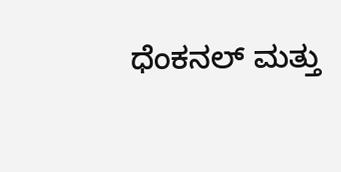ಧೆಂಕನಲ್ ಮತ್ತು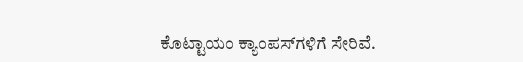ಕೊಟ್ಟಾಯಂ ಕ್ಯಾಂಪಸ್‌ಗಳಿಗೆ ಸೇರಿವೆ.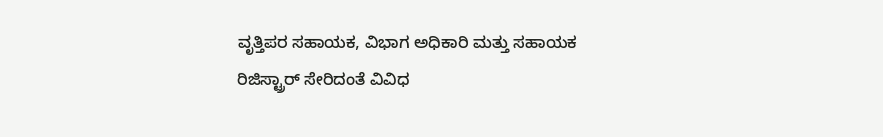ವೃತ್ತಿಪರ ಸಹಾಯಕ, ವಿಭಾಗ ಅಧಿಕಾರಿ ಮತ್ತು ಸಹಾಯಕ ರಿಜಿಸ್ಟ್ರಾರ್ ಸೇರಿದಂತೆ ವಿವಿಧ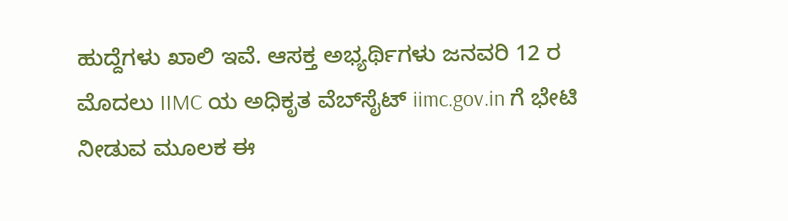ಹುದ್ದೆಗಳು ಖಾಲಿ ಇವೆ. ಆಸಕ್ತ ಅಭ್ಯರ್ಥಿಗಳು ಜನವರಿ 12 ರ ಮೊದಲು IIMC ಯ ಅಧಿಕೃತ ವೆಬ್‌ಸೈಟ್ iimc.gov.in ಗೆ ಭೇಟಿ ನೀಡುವ ಮೂಲಕ ಈ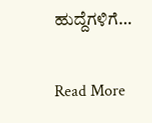ಹುದ್ದೆಗಳಿಗೆ…

Read More